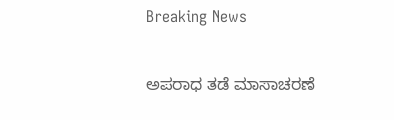Breaking News

ಅಪರಾಧ ತಡೆ ಮಾಸಾಚರಣೆ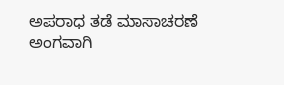ಅಪರಾಧ ತಡೆ ಮಾಸಾಚರಣೆ ಅಂಗವಾಗಿ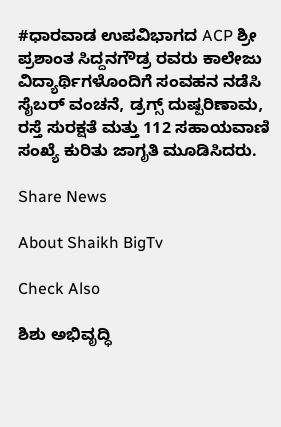#ಧಾರವಾಡ ಉಪವಿಭಾಗದ ACP ಶ್ರೀ ಪ್ರಶಾಂತ ಸಿದ್ದನಗೌಡ್ರ ರವರು ಕಾಲೇಜು ವಿದ್ಯಾರ್ಥಿಗಳೊಂದಿಗೆ ಸಂವಹನ ನಡೆಸಿ ಸೈಬರ್ ವಂಚನೆ, ಡ್ರಗ್ಸ್ ದುಷ್ಪರಿಣಾಮ, ರಸ್ತೆ ಸುರಕ್ಷತೆ ಮತ್ತು 112 ಸಹಾಯವಾಣಿ ಸಂಖ್ಯೆ ಕುರಿತು ಜಾಗೃತಿ ಮೂಡಿಸಿದರು.

Share News

About Shaikh BigTv

Check Also

ಶಿಶು ಅಭಿವೃದ್ಧಿ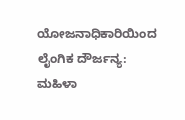ಯೋಜನಾಧಿಕಾರಿಯಿಂದ ಲೈಂಗಿಕ ದೌರ್ಜನ್ಯ: ಮಹಿಳಾ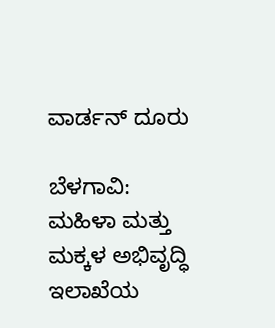ವಾರ್ಡನ್‌ ದೂರು

ಬೆಳಗಾವಿ: ಮಹಿಳಾ ಮತ್ತು ಮಕ್ಕಳ ಅಭಿವೃದ್ಧಿ ಇಲಾಖೆಯ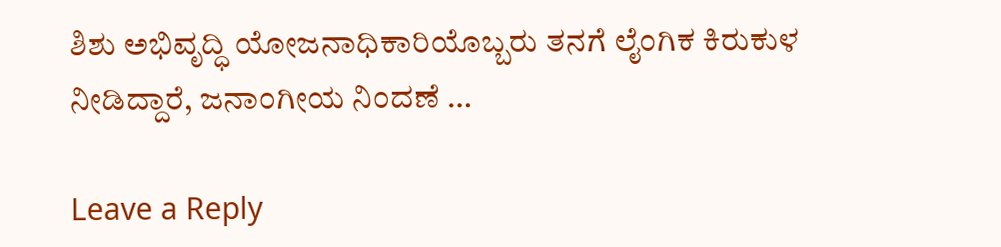ಶಿಶು ಅಭಿವೃದ್ಧಿ ಯೋಜನಾಧಿಕಾರಿಯೊಬ್ಬರು ತನಗೆ ಲೈಂಗಿಕ ಕಿರುಕುಳ ನೀಡಿದ್ದಾರೆ, ಜನಾಂಗೀಯ ನಿಂದಣೆ …

Leave a Reply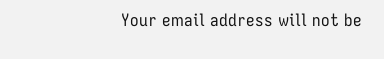Your email address will not be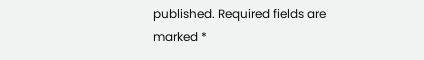published. Required fields are marked *